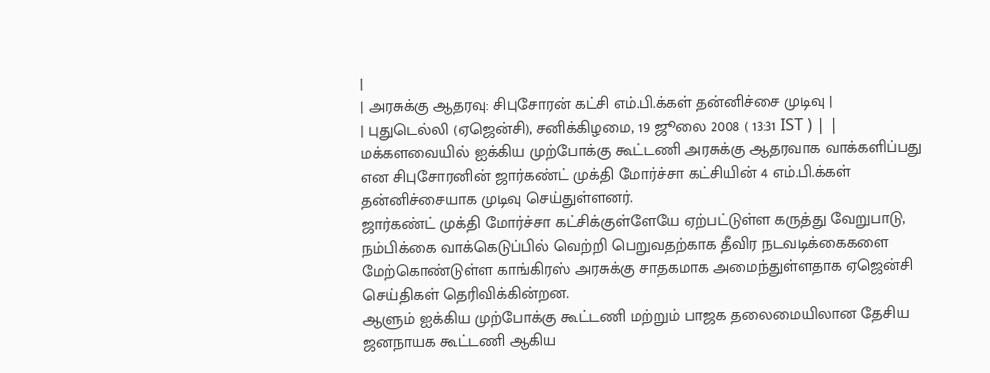|
| அரசுக்கு ஆதரவு: சிபுசோரன் கட்சி எம்.பி.க்கள் தன்னிச்சை முடிவு |
| புதுடெல்லி (ஏஜென்சி), சனிக்கிழமை, 19 ஜூலை 2008 ( 13:31 IST ) | |
மக்களவையில் ஐக்கிய முற்போக்கு கூட்டணி அரசுக்கு ஆதரவாக வாக்களிப்பது என சிபுசோரனின் ஜார்கண்ட் முக்தி மோர்ச்சா கட்சியின் 4 எம்.பி.க்கள் தன்னிச்சையாக முடிவு செய்துள்ளனர்.
ஜார்கண்ட் முக்தி மோர்ச்சா கட்சிக்குள்ளேயே ஏற்பட்டுள்ள கருத்து வேறுபாடு, நம்பிக்கை வாக்கெடுப்பில் வெற்றி பெறுவதற்காக தீவிர நடவடிக்கைகளை மேற்கொண்டுள்ள காங்கிரஸ் அரசுக்கு சாதகமாக அமைந்துள்ளதாக ஏஜென்சி செய்திகள் தெரிவிக்கின்றன.
ஆளும் ஐக்கிய முற்போக்கு கூட்டணி மற்றும் பாஜக தலைமையிலான தேசிய ஜனநாயக கூட்டணி ஆகிய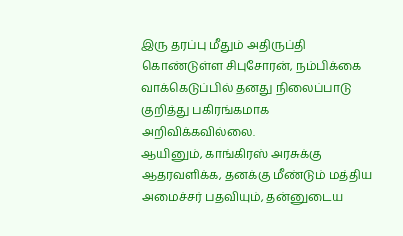இரு தரப்பு மீதும் அதிருப்தி கொண்டுள்ள சிபுசோரன், நம்பிக்கை வாக்கெடுப்பில் தனது நிலைப்பாடு குறித்து பகிரங்கமாக அறிவிக்கவில்லை.
ஆயினும், காங்கிரஸ் அரசுக்கு ஆதரவளிக்க, தனக்கு மீண்டும் மத்திய அமைச்சர் பதவியும், தன்னுடைய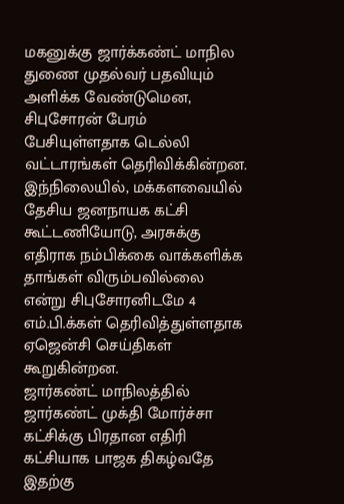மகனுக்கு ஜார்க்கண்ட் மாநில துணை முதல்வர் பதவியும் அளிக்க வேண்டுமென, சிபுசோரன் பேரம் பேசியுள்ளதாக டெல்லி வட்டாரங்கள் தெரிவிக்கின்றன.
இந்நிலையில், மக்களவையில் தேசிய ஜனநாயக கட்சி கூட்டணியோடு, அரசுக்கு எதிராக நம்பிக்கை வாக்களிக்க தாங்கள் விரும்பவில்லை என்று சிபுசோரனிடமே 4 எம்.பி.க்கள் தெரிவித்துள்ளதாக ஏஜென்சி செய்திகள் கூறுகின்றன.
ஜார்கண்ட் மாநிலத்தில் ஜார்கண்ட் முக்தி மோர்ச்சா கட்சிக்கு பிரதான எதிரி கட்சியாக பாஜக திகழ்வதே இதற்கு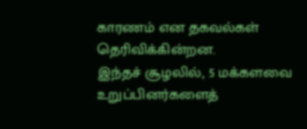காரணம் என தகவல்கள் தெரிவிக்கின்றன.
இந்தச் சூழலில், 5 மக்களவை உறுப்பினர்களைத்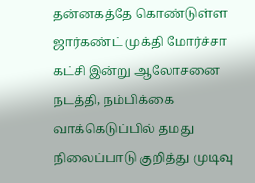தன்னகத்தே கொண்டுள்ள ஜார்கண்ட் முக்தி மோர்ச்சா கட்சி இன்று ஆலோசனை நடத்தி, நம்பிக்கை வாக்கெடுப்பில் தமது நிலைப்பாடு குறித்து முடிவு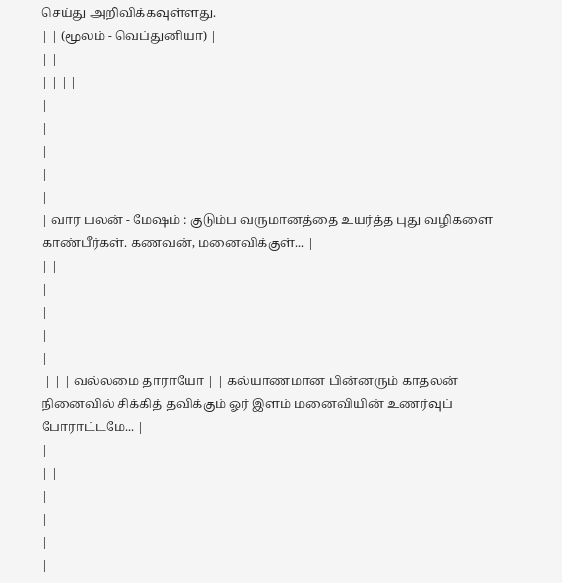செய்து அறிவிக்கவுள்ளது.
| | (மூலம் - வெப்துனியா) |
| |
| | | |
|
|
|
|
|
| வார பலன் - மேஷம் : குடும்ப வருமானத்தை உயர்த்த புது வழிகளை காண்பீர்கள். கணவன், மனைவிக்குள்... |
| |
|
|
|
|
 | | | வல்லமை தாராயோ | | கல்யாணமான பின்னரும் காதலன் நினைவில் சிக்கித் தவிக்கும் ஓர் இளம் மனைவியின் உணர்வுப் போராட்டமே... |
|
| |
|
|
|
|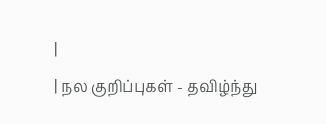|
| நல குறிப்புகள் - தவிழ்ந்து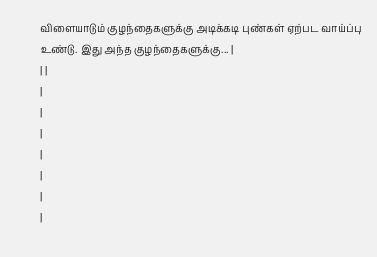விளையாடும் குழந்தைகளுக்கு அடிக்கடி புண்கள் ஏற்பட வாய்ப்பு உண்டு. இது அந்த குழந்தைகளுக்கு... |
| |
|
|
|
|
|
|
|